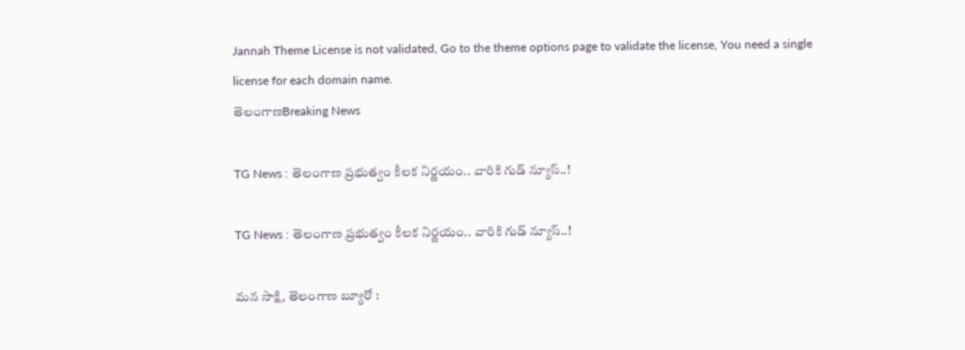Jannah Theme License is not validated, Go to the theme options page to validate the license, You need a single license for each domain name.
తెలంగాణBreaking News

TG News : తెలంగాణ ప్రభుత్వం కీలక నిర్ణయం.. వారికి గుడ్ న్యూస్..!

TG News : తెలంగాణ ప్రభుత్వం కీలక నిర్ణయం.. వారికి గుడ్ న్యూస్..!

మన సాక్షి, తెలంగాణ బ్యూరో :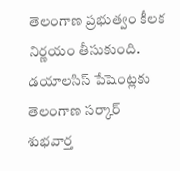తెలంగాణ ప్రభుత్వం కీలక నిర్ణయం తీసుకుంది. డయాలసిస్ పేషెంట్లకు తెలంగాణ సర్కార్ శుభవార్త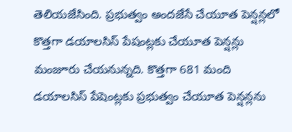తెలియజేసింది. ప్రభుత్వం అందజేసే చేయూత పెన్షన్లలో కొత్తగా డయాలసిస్ పేషంట్లకు చేయూత పెన్షన్లు మంజూరు చేయనున్నది. కొత్తగా 681 మంది డయాలసిస్ పేషెంట్లకు ప్రభుత్వం చేయూత పెన్షన్లను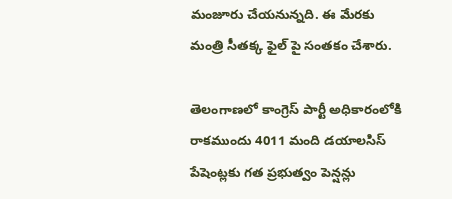మంజూరు చేయనున్నది. ఈ మేరకు మంత్రి సీతక్క ఫైల్ పై సంతకం చేశారు.

తెలంగాణలో కాంగ్రెస్ పార్టీ అధికారంలోకి రాకముందు 4011 మంది డయాలసిస్ పేషెంట్లకు గత ప్రభుత్వం పెన్షన్లు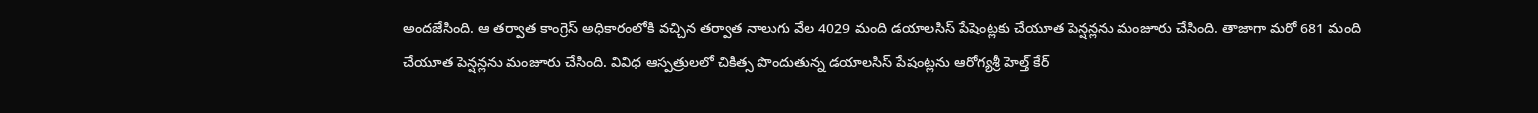అందజేసింది. ఆ తర్వాత కాంగ్రెస్ అధికారంలోకి వచ్చిన తర్వాత నాలుగు వేల 4029 మంది డయాలసిస్ పేషెంట్లకు చేయూత పెన్షన్లను మంజూరు చేసింది. తాజాగా మరో 681 మంది చేయూత పెన్షన్లను మంజూరు చేసింది. వివిధ ఆస్పత్రులలో చికిత్స పొందుతున్న డయాలసిస్ పేషంట్లను ఆరోగ్యశ్రీ హెల్త్ కేర్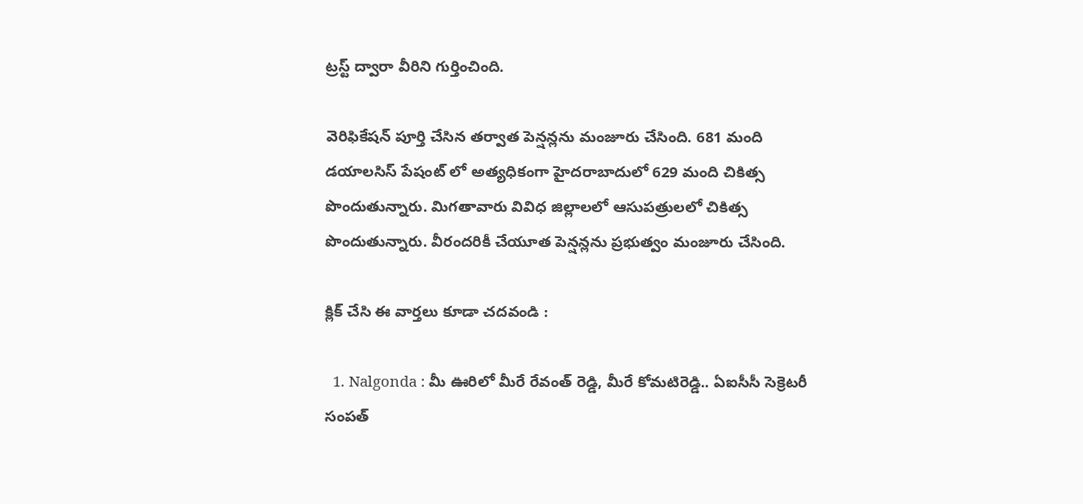ట్రస్ట్ ద్వారా వీరిని గుర్తించింది.

వెరిఫికేషన్ పూర్తి చేసిన తర్వాత పెన్షన్లను మంజూరు చేసింది. 681 మంది డయాలసిస్ పేషంట్ లో అత్యధికంగా హైదరాబాదులో 629 మంది చికిత్స పొందుతున్నారు. మిగతావారు వివిధ జిల్లాలలో ఆసుపత్రులలో చికిత్స పొందుతున్నారు. వీరందరికీ చేయూత పెన్షన్లను ప్రభుత్వం మంజూరు చేసింది.

క్లిక్ చేసి ఈ వార్తలు కూడా చదవండి :

  1. Nalgonda : మీ ఊరిలో మీరే రేవంత్ రెడ్డి, మీరే కోమటిరెడ్డి.. ఏఐసీసీ సెక్రెటరీ సంపత్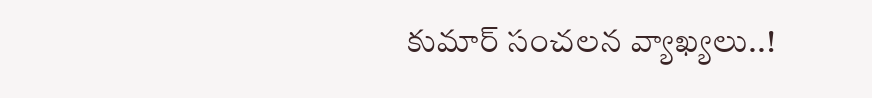కుమార్ సంచలన వ్యాఖ్యలు..!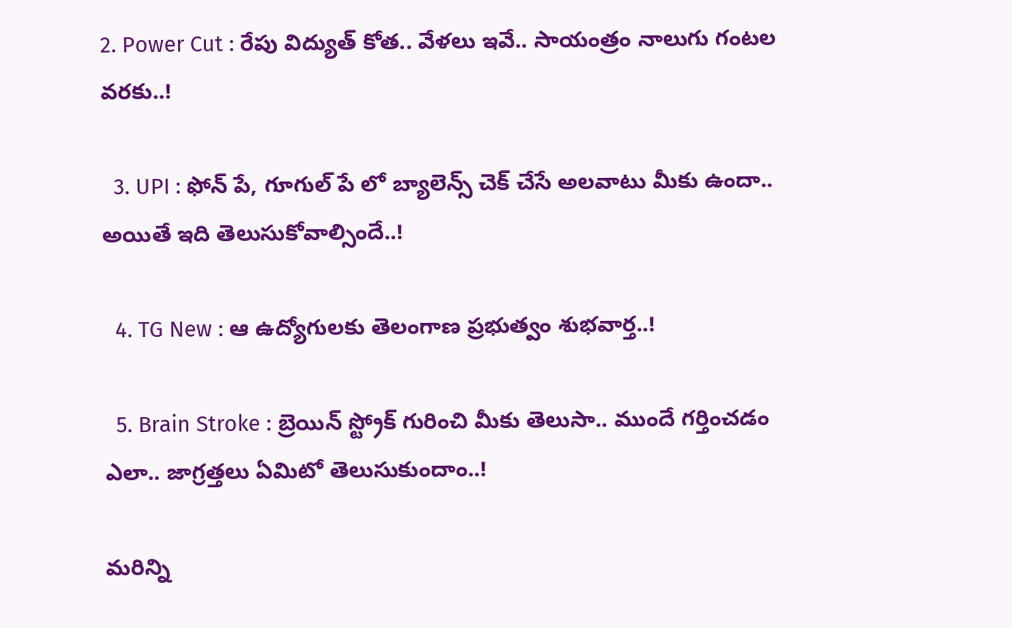2. Power Cut : రేపు విద్యుత్ కోత.. వేళలు ఇవే.. సాయంత్రం నాలుగు గంటల వరకు..!

  3. UPI : ఫోన్ పే, గూగుల్ పే లో బ్యాలెన్స్ చెక్ చేసే అలవాటు మీకు ఉందా.. అయితే ఇది తెలుసుకోవాల్సిందే..!

  4. TG New : ఆ ఉద్యోగులకు తెలంగాణ ప్రభుత్వం శుభవార్త..!

  5. Brain Stroke : బ్రెయిన్ స్ట్రోక్ గురించి మీకు తెలుసా.. ముందే గర్తించడం ఎలా.. జాగ్రత్తలు ఏమిటో తెలుసుకుందాం..!

మరిన్ని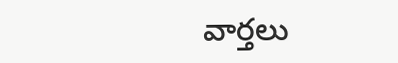వార్తలు